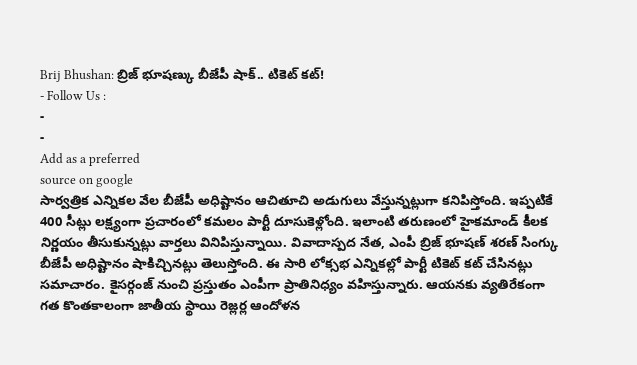Brij Bhushan: బ్రిజ్ భూషణ్కు బీజేపీ షాక్.. టికెట్ కట్!
- Follow Us :
-
-
Add as a preferred
source on google
సార్వత్రిక ఎన్నికల వేల బీజేపీ అధిష్టానం ఆచితూచి అడుగులు వేస్తున్నట్లుగా కనిపిస్తోంది. ఇప్పటికే 400 సీట్లు లక్ష్యంగా ప్రచారంలో కమలం పార్టీ దూసుకెళ్లోంది. ఇలాంటి తరుణంలో హైకమాండ్ కీలక నిర్ణయం తీసుకున్నట్లు వార్తలు వినిపిస్తున్నాయి. వివాదాస్పద నేత, ఎంపీ బ్రిజ్ భూషణ్ శరణ్ సింగ్కు బీజేపీ అధిష్టానం షాకిచ్చినట్లు తెలుస్తోంది. ఈ సారి లోక్సభ ఎన్నికల్లో పార్టీ టికెట్ కట్ చేసినట్లు సమాచారం. కైసర్గంజ్ నుంచి ప్రస్తుతం ఎంపీగా ప్రాతినిధ్యం వహిస్తున్నారు. ఆయనకు వ్యతిరేకంగా గత కొంతకాలంగా జాతీయ స్థాయి రెజ్లర్ల ఆందోళన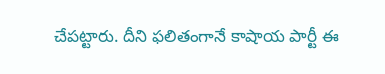చేపట్టారు. దీని ఫలితంగానే కాషాయ పార్టీ ఈ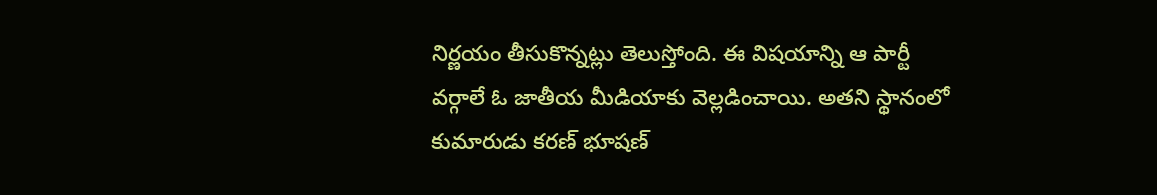నిర్ణయం తీసుకొన్నట్లు తెలుస్తోంది. ఈ విషయాన్ని ఆ పార్టీ వర్గాలే ఓ జాతీయ మీడియాకు వెల్లడించాయి. అతని స్థానంలో కుమారుడు కరణ్ భూషణ్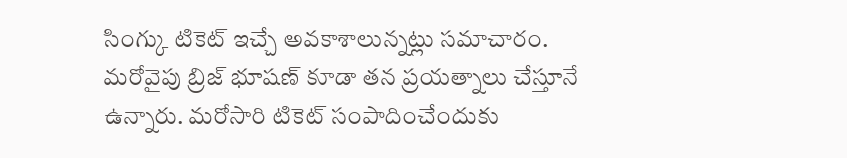సింగ్కు టికెట్ ఇచ్చే అవకాశాలున్నట్లు సమాచారం. మరోవైపు బ్రిజ్ భూషణ్ కూడా తన ప్రయత్నాలు చేస్తూనే ఉన్నారు. మరోసారి టికెట్ సంపాదించేందుకు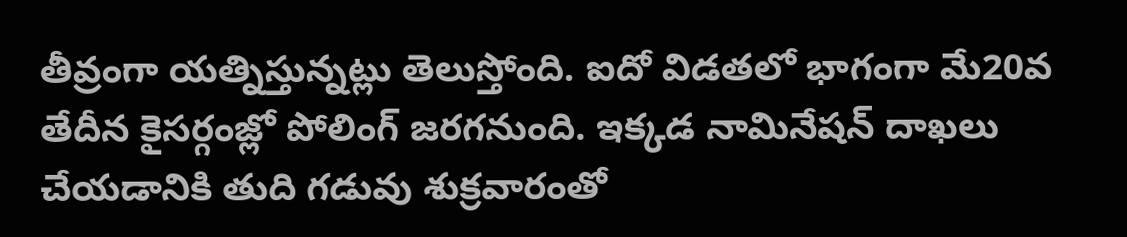తీవ్రంగా యత్నిస్తున్నట్లు తెలుస్తోంది. ఐదో విడతలో భాగంగా మే20వ తేదీన కైసర్గంజ్లో పోలింగ్ జరగనుంది. ఇక్కడ నామినేషన్ దాఖలు చేయడానికి తుది గడువు శుక్రవారంతో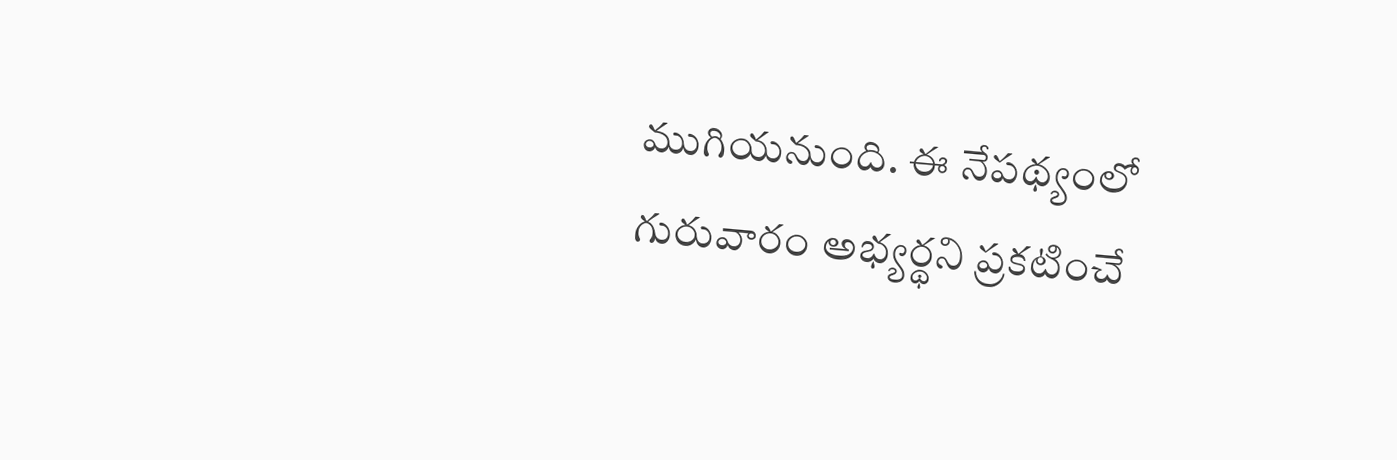ముగియనుంది. ఈ నేపథ్యంలో గురువారం అభ్యర్థని ప్రకటించే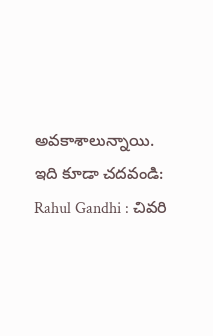అవకాశాలున్నాయి.
ఇది కూడా చదవండి: Rahul Gandhi : చివరి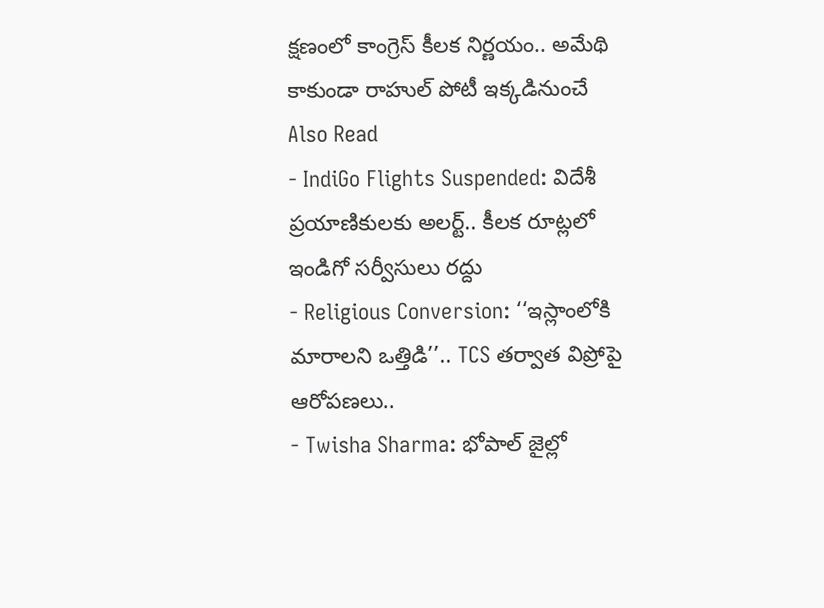క్షణంలో కాంగ్రెస్ కీలక నిర్ణయం.. అమేథి కాకుండా రాహుల్ పోటీ ఇక్కడినుంచే
Also Read
- IndiGo Flights Suspended: విదేశీ ప్రయాణికులకు అలర్ట్.. కీలక రూట్లలో ఇండిగో సర్వీసులు రద్దు
- Religious Conversion: ‘‘ఇస్లాంలోకి మారాలని ఒత్తిడి’’.. TCS తర్వాత విప్రోపై ఆరోపణలు..
- Twisha Sharma: భోపాల్ జైల్లో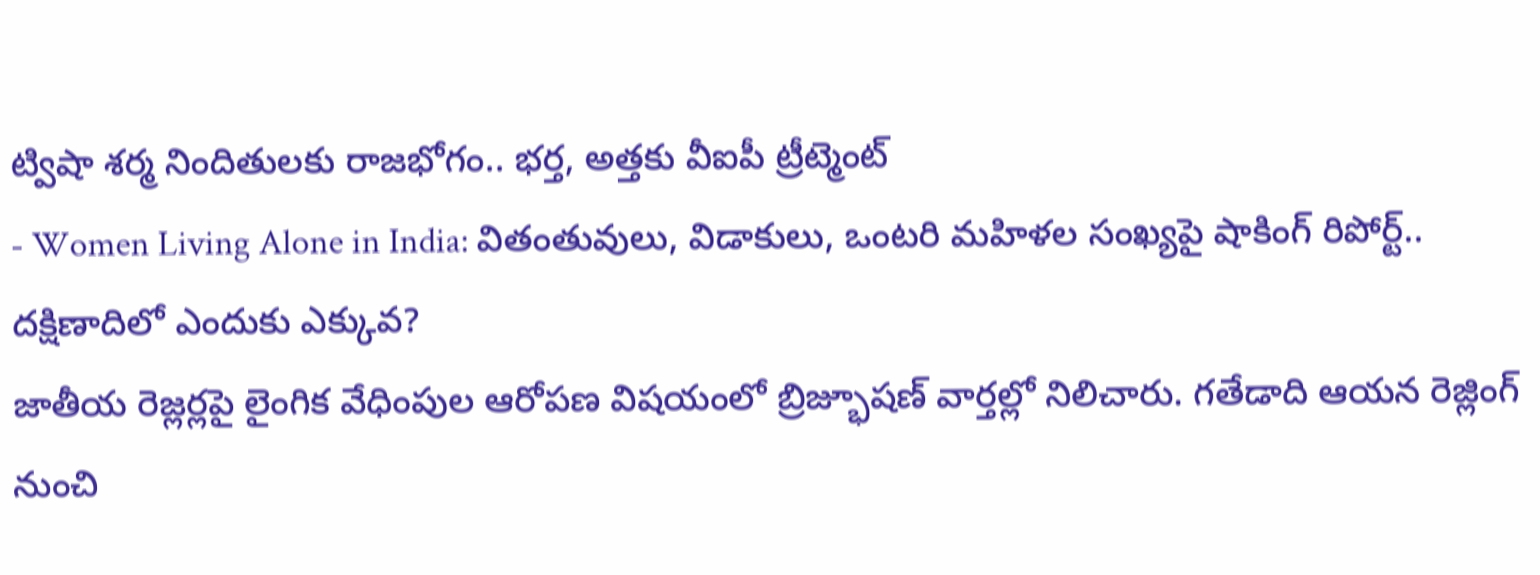ట్విషా శర్మ నిందితులకు రాజభోగం.. భర్త, అత్తకు వీఐపీ ట్రీట్మెంట్
- Women Living Alone in India: వితంతువులు, విడాకులు, ఒంటరి మహిళల సంఖ్యపై షాకింగ్ రిపోర్ట్.. దక్షిణాదిలో ఎందుకు ఎక్కువ?
జాతీయ రెజ్లర్లపై లైంగిక వేధింపుల ఆరోపణ విషయంలో బ్రిజ్భూషణ్ వార్తల్లో నిలిచారు. గతేడాది ఆయన రెజ్లింగ్ నుంచి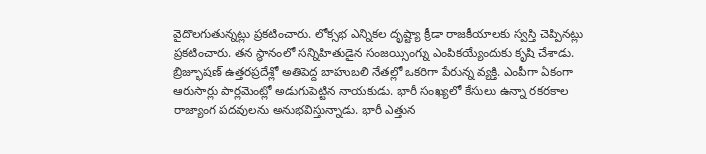వైదొలగుతున్నట్లు ప్రకటించారు. లోక్సభ ఎన్నికల దృష్ట్యా క్రీడా రాజకీయాలకు స్వస్తి చెప్పినట్లు ప్రకటించారు. తన స్థానంలో సన్నిహితుడైన సంజయ్సింగ్ను ఎంపికయ్యేందుకు కృషి చేశాడు. బ్రిజ్భూషణ్ ఉత్తరప్రదేశ్లో అతిపెద్ద బాహుబలి నేతల్లో ఒకరిగా పేరున్న వ్యక్తి. ఎంపీగా ఏకంగా ఆరుసార్లు పార్లమెంట్లో అడుగుపెట్టిన నాయకుడు. భారీ సంఖ్యలో కేసులు ఉన్నా రకరకాల రాజ్యాంగ పదవులను అనుభవిస్తున్నాడు. భారీ ఎత్తున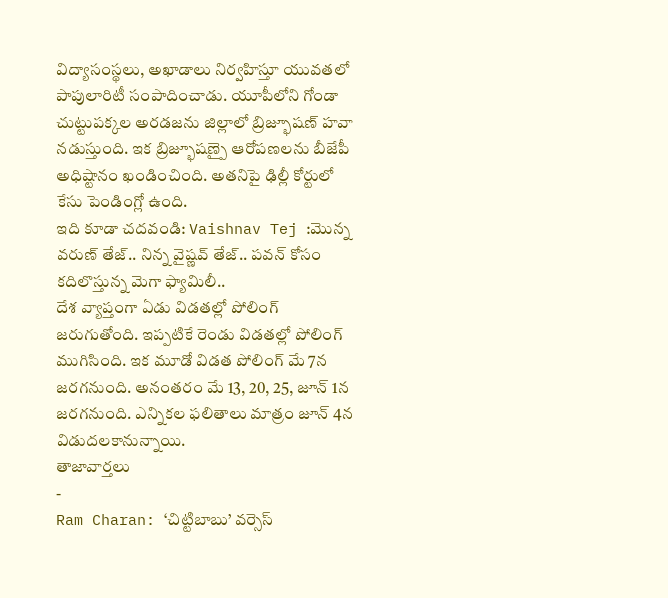విద్యాసంస్థలు, అఖాడాలు నిర్వహిస్తూ యువతలో పాపులారిటీ సంపాదించాడు. యూపీలోని గోండా చుట్టుపక్కల అరడజను జిల్లాలో బ్రిజ్భూషణ్ హవా నడుస్తుంది. ఇక బ్రిజ్భూషణ్పై ఆరోపణలను బీజేపీ అధిష్టానం ఖండించింది. అతనిపై ఢిల్లీ కోర్టులో కేసు పెండింగ్లో ఉంది.
ఇది కూడా చదవండి: Vaishnav Tej :మొన్న వరుణ్ తేజ్.. నిన్న వైష్ణవ్ తేజ్.. పవన్ కోసం కదిలొస్తున్న మెగా ఫ్యామిలీ..
దేశ వ్యాప్తంగా ఏడు విడతల్లో పోలింగ్ జరుగుతోంది. ఇప్పటికే రెండు విడతల్లో పోలింగ్ ముగిసింది. ఇక మూడో విడత పోలింగ్ మే 7న జరగనుంది. అనంతరం మే 13, 20, 25, జూన్ 1న జరగనుంది. ఎన్నికల ఫలితాలు మాత్రం జూన్ 4న విడుదలకానున్నాయి.
తాజావార్తలు
-
Ram Charan: ‘చిట్టిబాబు’ వర్సెస్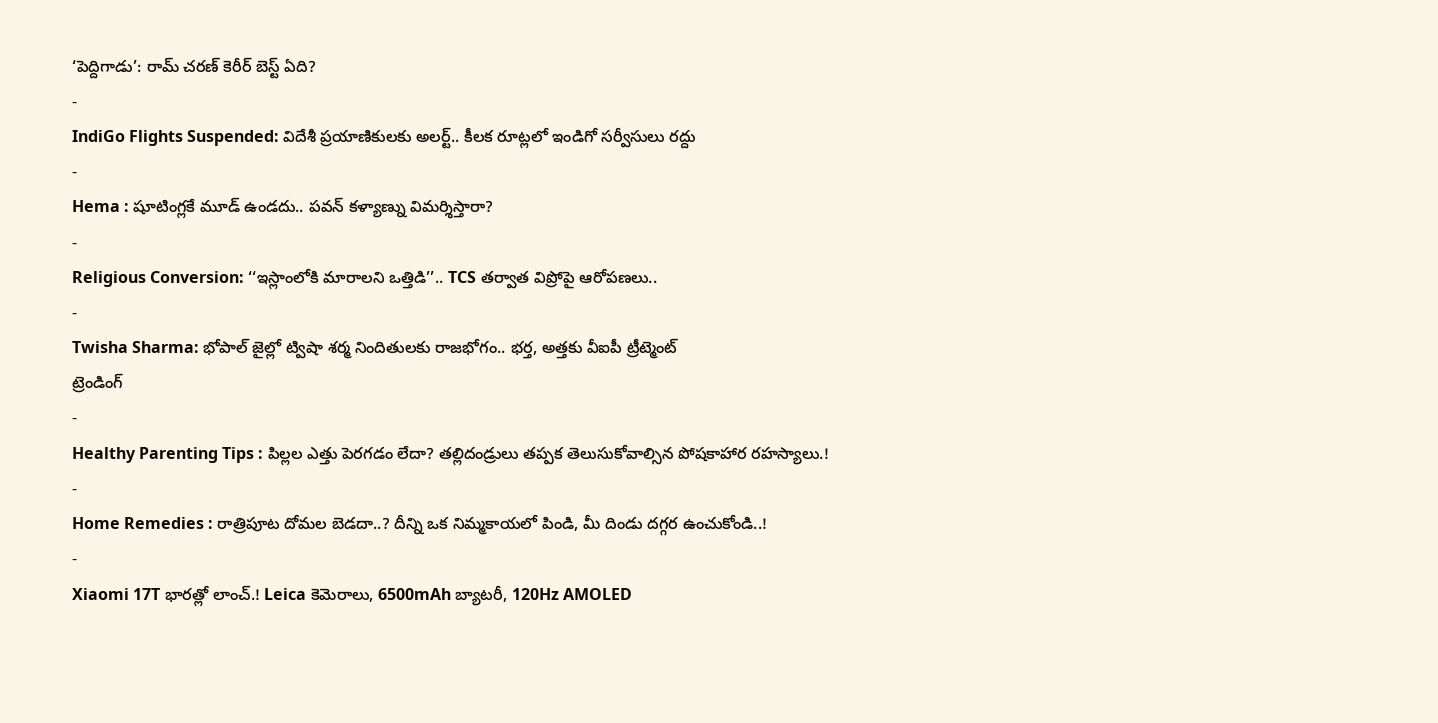‘పెద్దిగాడు’: రామ్ చరణ్ కెరీర్ బెస్ట్ ఏది?
-
IndiGo Flights Suspended: విదేశీ ప్రయాణికులకు అలర్ట్.. కీలక రూట్లలో ఇండిగో సర్వీసులు రద్దు
-
Hema : షూటింగ్లకే మూడ్ ఉండదు.. పవన్ కళ్యాణ్ను విమర్శిస్తారా?
-
Religious Conversion: ‘‘ఇస్లాంలోకి మారాలని ఒత్తిడి’’.. TCS తర్వాత విప్రోపై ఆరోపణలు..
-
Twisha Sharma: భోపాల్ జైల్లో ట్విషా శర్మ నిందితులకు రాజభోగం.. భర్త, అత్తకు వీఐపీ ట్రీట్మెంట్
ట్రెండింగ్
-
Healthy Parenting Tips : పిల్లల ఎత్తు పెరగడం లేదా? తల్లిదండ్రులు తప్పక తెలుసుకోవాల్సిన పోషకాహార రహస్యాలు.!
-
Home Remedies : రాత్రిపూట దోమల బెడదా..? దీన్ని ఒక నిమ్మకాయలో పిండి, మీ దిండు దగ్గర ఉంచుకోండి..!
-
Xiaomi 17T భారత్లో లాంచ్.! Leica కెమెరాలు, 6500mAh బ్యాటరీ, 120Hz AMOLED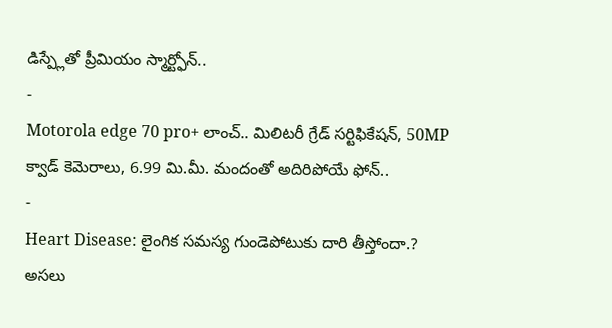డిస్ప్లేతో ప్రీమియం స్మార్ట్ఫోన్..
-
Motorola edge 70 pro+ లాంచ్.. మిలిటరీ గ్రేడ్ సర్టిఫికేషన్, 50MP క్వాడ్ కెమెరాలు, 6.99 మి.మీ. మందంతో అదిరిపోయే ఫోన్..
-
Heart Disease: లైంగిక సమస్య గుండెపోటుకు దారి తీస్తోందా.? అసలు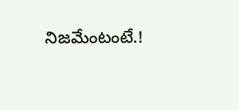నిజమేంటంటే.!